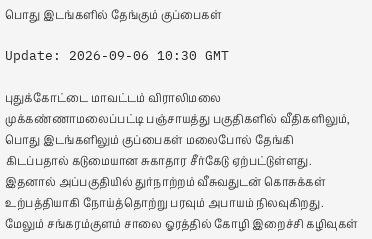பொது இடங்களில் தேங்கும் குப்பைகள்

Update: 2026-09-06 10:30 GMT

புதுக்கோட்டை மாவட்டம் விராலிமலை முக்கண்ணாமலைப்பட்டி பஞ்சாயத்து பகுதிகளில் வீதிகளிலும், பொது இடங்களிலும் குப்பைகள் மலைபோல் தேங்கி கிடப்பதால் கடுமையான சுகாதார சீர்கேடு ஏற்பட்டுள்ளது. இதனால் அப்பகுதியில் துர்நாற்றம் வீசுவதுடன் கொசுக்கள் உற்பத்தியாகி நோய்த்தொற்று பரவும் அபாயம் நிலவுகிறது. மேலும் சங்கரம்குளம் சாலை ஓரத்தில் கோழி இறைச்சி கழிவுகள்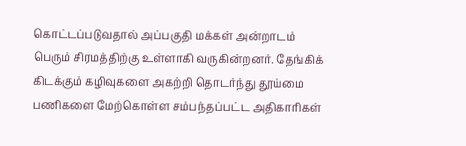கொட்டப்படுவதால் அப்பகுதி மக்கள் அன்றாடம் பெரும் சிரமத்திற்கு உள்ளாகி வருகின்றனர். தேங்கிக் கிடக்கும் கழிவுகளை அகற்றி தொடர்ந்து தூய்மை பணிகளை மேற்கொள்ள சம்பந்தப்பட்ட அதிகாரிகள்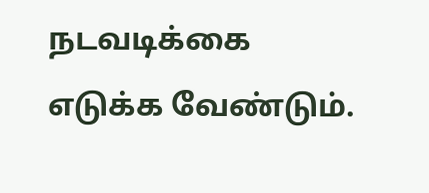நடவடிக்கை எடுக்க வேண்டும்.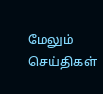மேலும் செய்திகள்